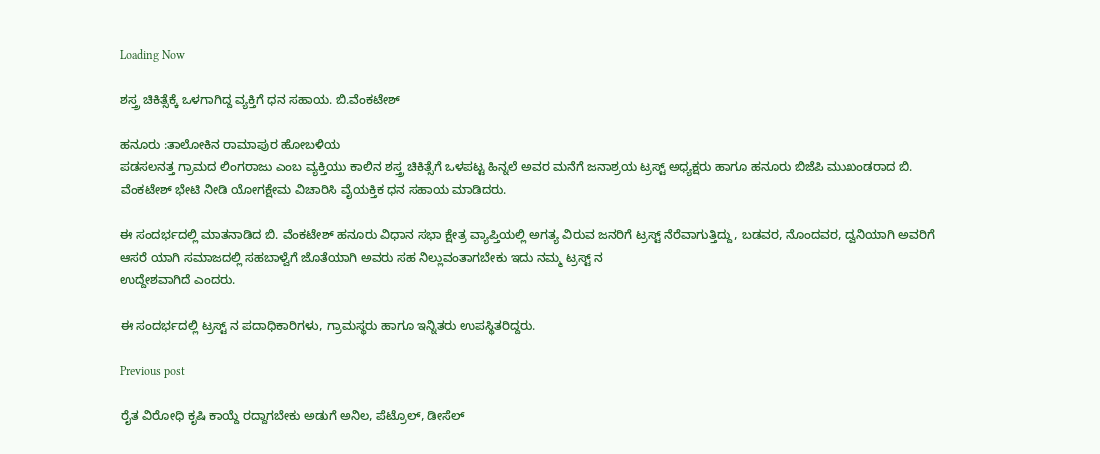Loading Now

ಶಸ್ತ್ರ ಚಿಕಿತ್ಸೆಕ್ಕೆ ಒಳಗಾಗಿದ್ದ ವ್ಯಕ್ತಿಗೆ ಧನ ಸಹಾಯ. ಬಿ.ವೆಂಕಟೇಶ್

ಹನೂರು :ತಾಲೋಕಿನ ರಾಮಾಪುರ ಹೋಬಳಿಯ
ಪಡಸಲನತ್ತ ಗ್ರಾಮದ ಲಿಂಗರಾಜು ಎಂಬ ವ್ಯಕ್ತಿಯು ಕಾಲಿನ ಶಸ್ತ್ರ ಚಿಕಿತ್ಸೆಗೆ ಒಳಪಟ್ಟ ಹಿನ್ನಲೆ ಅವರ ಮನೆಗೆ ಜನಾಶ್ರಯ ಟ್ರಸ್ಟ್ ಅಧ್ಯಕ್ಷರು ಹಾಗೂ ಹನೂರು ಬಿಜೆಪಿ ಮುಖಂಡರಾದ ಬಿ. ವೆಂಕಟೇಶ್ ಭೇಟಿ ನೀಡಿ ಯೋಗಕ್ಷೇಮ ವಿಚಾರಿಸಿ ವೈಯಕ್ತಿಕ ಧನ ಸಹಾಯ ಮಾಡಿದರು.

ಈ ಸಂದರ್ಭದಲ್ಲಿ ಮಾತನಾಡಿದ ಬಿ. ವೆಂಕಟೇಶ್ ಹನೂರು ವಿಧಾನ ಸಭಾ ಕ್ಷೇತ್ರ ವ್ಯಾಪ್ತಿಯಲ್ಲಿ ಅಗತ್ಯ ವಿರುವ ಜನರಿಗೆ ಟ್ರಸ್ಟ್ ನೆರೆವಾಗುತ್ತಿದ್ದು, ಬಡವರ, ನೊಂದವರ, ದ್ವನಿಯಾಗಿ ಅವರಿಗೆ ಆಸರೆ ಯಾಗಿ ಸಮಾಜದಲ್ಲಿ ಸಹಬಾಳ್ವೆಗೆ ಜೊತೆಯಾಗಿ ಅವರು ಸಹ ನಿಲ್ಲುವಂತಾಗಬೇಕು ಇದು ನಮ್ಮ ಟ್ರಸ್ಟ್ ನ
ಉದ್ದೇಶವಾಗಿದೆ ಎಂದರು.

ಈ ಸಂದರ್ಭದಲ್ಲಿ ಟ್ರಸ್ಟ್ ನ ಪದಾಧಿಕಾರಿಗಳು, ಗ್ರಾಮಸ್ಥರು ಹಾಗೂ ಇನ್ನಿತರು ಉಪಸ್ಥಿತರಿದ್ದರು.

Previous post

ರೈತ ವಿರೋಧಿ ಕೃಷಿ ಕಾಯ್ದೆ ರದ್ದಾಗಬೇಕು ಅಡುಗೆ ಅನಿಲ, ಪೆಟ್ರೊಲ್, ಡೀಸೆಲ್‌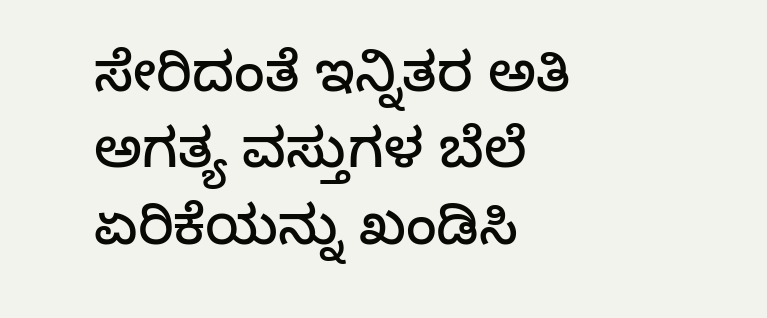ಸೇರಿದಂತೆ ಇನ್ನಿತರ ಅತಿ ಅಗತ್ಯ ವಸ್ತುಗಳ ಬೆಲೆ ಏರಿಕೆಯನ್ನು ಖಂಡಿಸಿ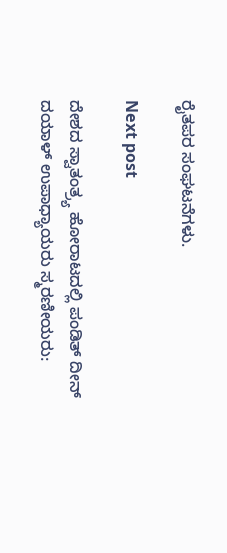ರೈತಪರ ಸಂಘಟನೆಗಳು.

Next post

ದೇಶದ ಸ್ವಾತಂತ್ರ್ಯ ಹೋರಾಟದಲ್ಲಿ ಪಂಡಿತ್ ದೀನ್ ದಯಾಳ್ ಉಪಾಧ್ಯಾಯರು ಸ್ಮರಣೀಯರು: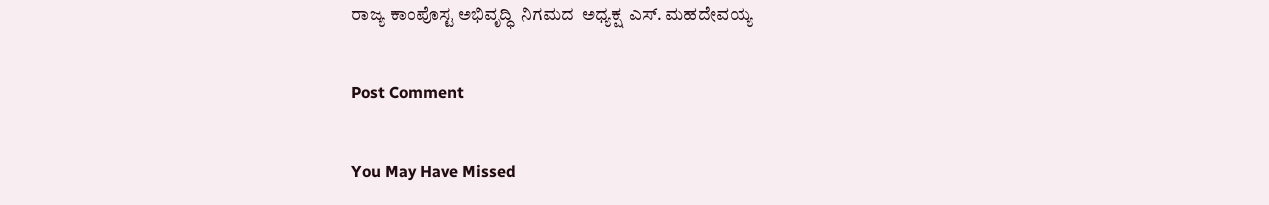ರಾಜ್ಯ ಕಾಂಪೊಸ್ಟ ಅಭಿವೃದ್ಧಿ  ನಿಗಮದ  ಅಧ್ಯಕ್ಷ  ಎಸ್. ಮಹದೇವಯ್ಯ

Post Comment

You May Have Missed